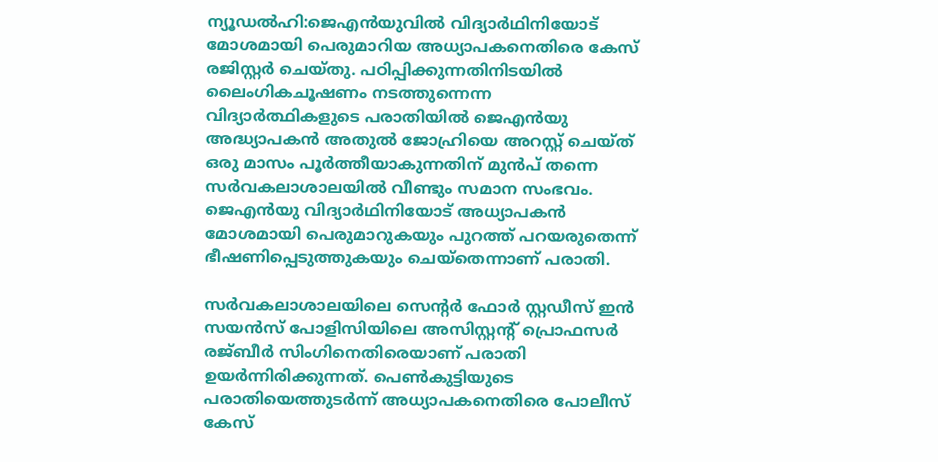ന്യൂഡല്‍ഹി:ജെഎന്‍യുവില്‍ വിദ്യാര്‍ഥിനിയോട് മോശമായി പെരുമാറിയ അധ്യാപകനെതിരെ കേസ് രജിസ്റ്റര്‍ ചെയ്തു. പഠിപ്പിക്കുന്നതിനിടയില്‍ ലൈംഗികചൂഷണം നടത്തുന്നെന്ന വിദ്യാര്‍ത്ഥികളുടെ പരാതിയില്‍ ജെഎന്‍യു അദ്ധ്യാപകന്‍ അതുല്‍ ജോഹ്രിയെ അറസ്റ്റ് ചെയ്ത് ഒരു മാസം പൂര്‍ത്തീയാകുന്നതിന് മുന്‍പ് തന്നെ സര്‍വകലാശാലയില്‍ വീണ്ടും സമാന സംഭവം. ജെഎന്‍യു വിദ്യാര്‍ഥിനിയോട് അധ്യാപകന്‍ മോശമായി പെരുമാറുകയും പുറത്ത് പറയരുതെന്ന് ഭീഷണിപ്പെടുത്തുകയും ചെയ്‌തെന്നാണ് പരാതി.

സര്‍വകലാശാലയിലെ സെന്റര്‍ ഫോര്‍ സ്റ്റഡീസ് ഇന്‍ സയന്‍സ് പോളിസിയിലെ അസിസ്റ്റന്റ് പ്രൊഫസര്‍ രജ്ബീര്‍ സിംഗിനെതിരെയാണ് പരാതി ഉയര്‍ന്നിരിക്കുന്നത്. പെണ്‍കുട്ടിയുടെ പരാതിയെത്തുടര്‍ന്ന് അധ്യാപകനെതിരെ പോലീസ് കേസ്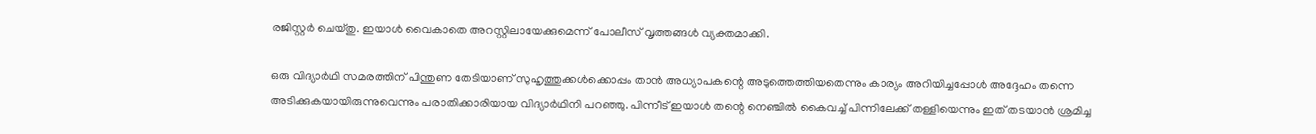രജിസ്റ്റര്‍ ചെയ്തു. ഇയാള്‍ വൈകാതെ അറസ്റ്റിലായേക്കുമെന്ന് പോലീസ് വൃത്തങ്ങള്‍ വ്യക്തമാക്കി.

ഒരു വിദ്യാര്‍ഥി സമരത്തിന് പിന്തുണ തേടിയാണ് സുഹൃത്തുക്കള്‍ക്കൊപ്പം താന്‍ അധ്യാപകന്റെ അടുത്തെത്തിയതെന്നും കാര്യം അറിയിച്ചപ്പോള്‍ അദ്ദേഹം തന്നെ അടിക്കുകയായിരുന്നുവെന്നും പരാതിക്കാരിയായ വിദ്യാര്‍ഥിനി പറഞ്ഞു. പിന്നീട് ഇയാള്‍ തന്റെ നെഞ്ചില്‍ കൈവച്ച് പിന്നിലേക്ക് തള്ളിയെന്നും ഇത് തടയാന്‍ ശ്രമിച്ച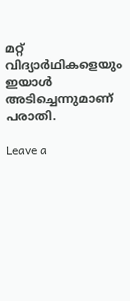മറ്റ് വിദ്യാര്‍ഥികളെയും ഇയാള്‍ അടിച്ചെന്നുമാണ് പരാതി.

Leave a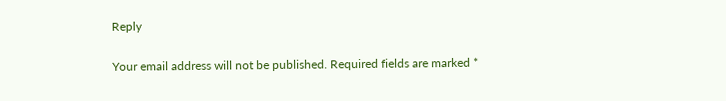Reply

Your email address will not be published. Required fields are marked *